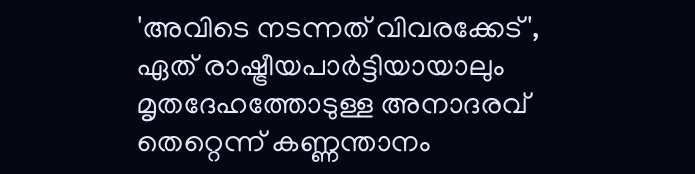'അവിടെ നടന്നത് വിവരക്കേട്', ഏത് രാഷ്ട്രീയപാര്‍ട്ടിയായാലും മൃതദേഹത്തോടുള്ള അനാദരവ് തെറ്റെന്ന് കണ്ണന്താനം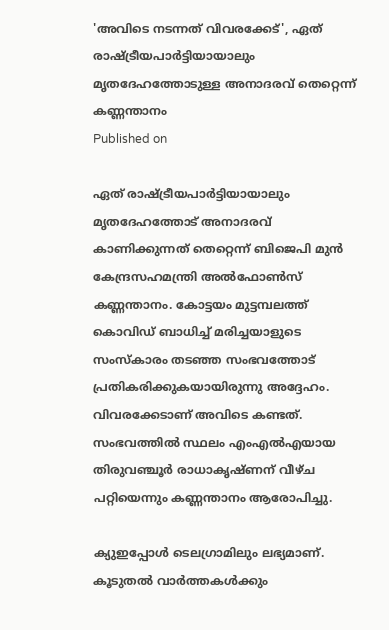'അവിടെ നടന്നത് വിവരക്കേട്', ഏത് രാഷ്ട്രീയപാര്‍ട്ടിയായാലും മൃതദേഹത്തോടുള്ള അനാദരവ് തെറ്റെന്ന് കണ്ണന്താനം
Published on

ഏത് രാഷ്ട്രീയപാര്‍ട്ടിയായാലും മൃതദേഹത്തോട് അനാദരവ് കാണിക്കുന്നത് തെറ്റെന്ന് ബിജെപി മുന്‍ കേന്ദ്രസഹമന്ത്രി അല്‍ഫോണ്‍സ് കണ്ണന്താനം. കോട്ടയം മുട്ടമ്പലത്ത് കൊവിഡ് ബാധിച്ച് മരിച്ചയാളുടെ സംസ്‌കാരം തടഞ്ഞ സംഭവത്തോട് പ്രതികരിക്കുകയായിരുന്നു അദ്ദേഹം. വിവരക്കേടാണ് അവിടെ കണ്ടത്. സംഭവത്തില്‍ സ്ഥലം എംഎല്‍എയായ തിരുവഞ്ചൂര്‍ രാധാകൃഷ്ണന് വീഴ്ച പറ്റിയെന്നും കണ്ണന്താനം ആരോപിച്ചു.

ക്യുഇപ്പോള്‍ ടെലഗ്രാമിലും ലഭ്യമാണ്. കൂടുതല്‍ വാര്‍ത്തകള്‍ക്കും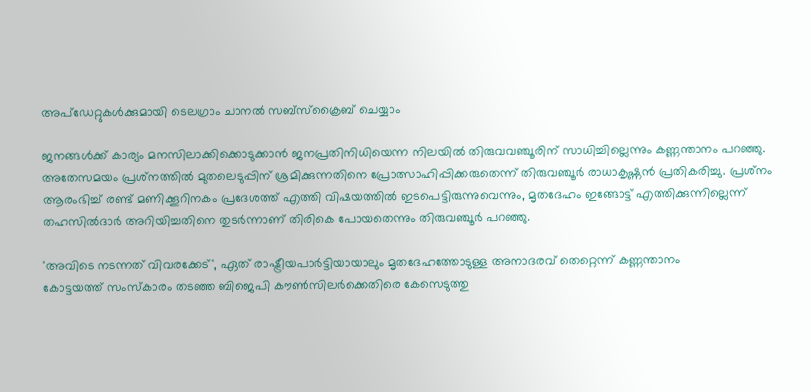അപ്‌ഡേറ്റുകള്‍ക്കുമായി ടെലഗ്രാം ചാനല്‍ സബ്‌സ്‌ക്രൈബ് ചെയ്യാം

ജനങ്ങള്‍ക്ക് കാര്യം മനസിലാക്കിക്കൊടുക്കാന്‍ ജനപ്രതിനിധിയെന്ന നിലയില്‍ തിരുവവഞ്ചൂരിന് സാധിച്ചില്ലെന്നും കണ്ണന്താനം പറഞ്ഞു. അതേസമയം പ്രശ്‌നത്തില്‍ മുതലെടുപ്പിന് ശ്രമിക്കുന്നതിനെ പ്രോത്സാഹിപ്പിക്കരുതെന്ന് തിരുവഞ്ചൂര്‍ രാധാകൃഷ്ണന്‍ പ്രതികരിച്ചു. പ്രശ്‌നം ആരംഭിച്ച് രണ്ട് മണിക്കൂറിനകം പ്രദേശത്ത് എത്തി വിഷയത്തില്‍ ഇടപെട്ടിരുന്നുവെന്നും, മൃതദേഹം ഇങ്ങോട്ട് എത്തിക്കുന്നില്ലെന്ന് തഹസില്‍ദാര്‍ അറിയിച്ചതിനെ തുടര്‍ന്നാണ് തിരികെ പോയതെന്നും തിരുവഞ്ചൂര്‍ പറഞ്ഞു.

'അവിടെ നടന്നത് വിവരക്കേട്', ഏത് രാഷ്ട്രീയപാര്‍ട്ടിയായാലും മൃതദേഹത്തോടുള്ള അനാദരവ് തെറ്റെന്ന് കണ്ണന്താനം
കോട്ടയത്ത് സംസ്‌കാരം തടഞ്ഞ ബിജെപി കൗണ്‍സിലര്‍ക്കെതിരെ കേസെടുത്തു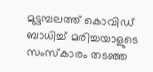മുട്ടമ്പലത്ത് കൊവിഡ് ബാധിച്ച് മരിച്ചയാളുടെ സംസ്‌കാരം തടഞ്ഞ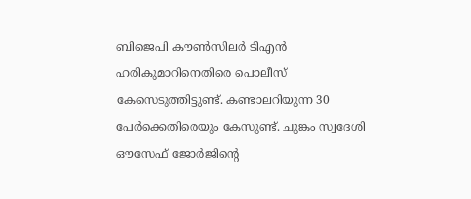ബിജെപി കൗണ്‍സിലര്‍ ടിഎന്‍ ഹരികുമാറിനെതിരെ പൊലീസ് കേസെടുത്തിട്ടുണ്ട്. കണ്ടാലറിയുന്ന 30 പേര്‍ക്കെതിരെയും കേസുണ്ട്. ചുങ്കം സ്വദേശി ഔസേഫ് ജോര്‍ജിന്റെ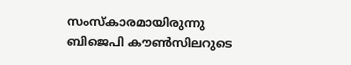സംസ്‌കാരമായിരുന്നു ബിജെപി കൗണ്‍സിലറുടെ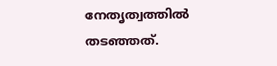നേതൃത്വത്തില്‍ തടഞ്ഞത്.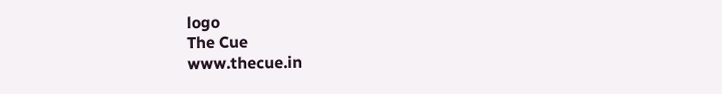logo
The Cue
www.thecue.in